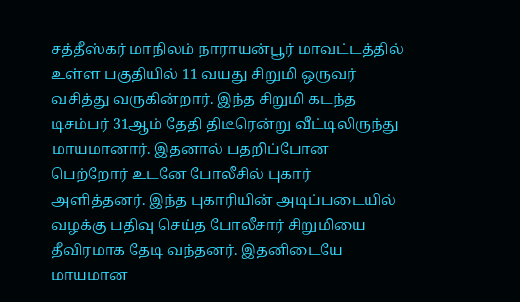சத்தீஸ்கர் மாநிலம் நாராயன்பூர் மாவட்டத்தில் உள்ள பகுதியில் 11 வயது சிறுமி ஒருவர் வசித்து வருகின்றார். இந்த சிறுமி கடந்த டிசம்பர் 31ஆம் தேதி திடீரென்று வீட்டிலிருந்து மாயமானார். இதனால் பதறிப்போன பெற்றோர் உடனே போலீசில் புகார் அளித்தனர். இந்த புகாரியின் அடிப்படையில் வழக்கு பதிவு செய்த போலீசார் சிறுமியை தீவிரமாக தேடி வந்தனர். இதனிடையே மாயமான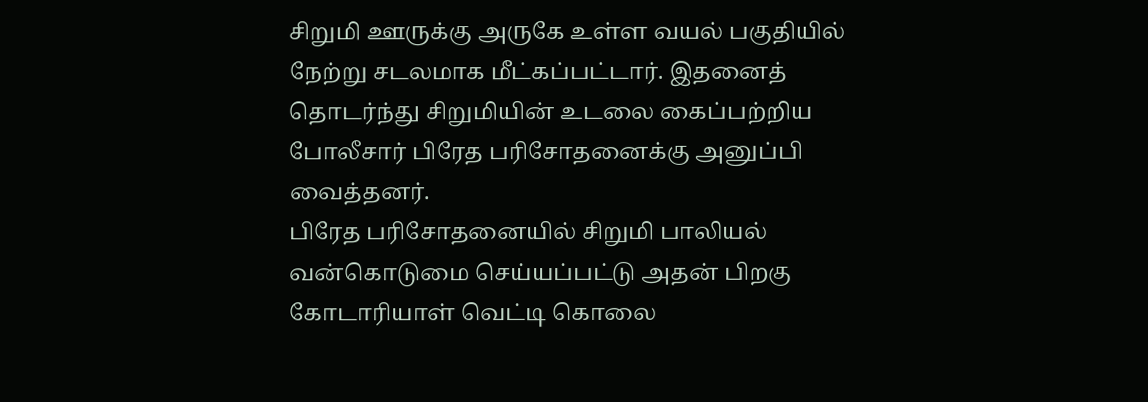சிறுமி ஊருக்கு அருகே உள்ள வயல் பகுதியில் நேற்று சடலமாக மீட்கப்பட்டார். இதனைத் தொடர்ந்து சிறுமியின் உடலை கைப்பற்றிய போலீசார் பிரேத பரிசோதனைக்கு அனுப்பி வைத்தனர்.
பிரேத பரிசோதனையில் சிறுமி பாலியல் வன்கொடுமை செய்யப்பட்டு அதன் பிறகு கோடாரியாள் வெட்டி கொலை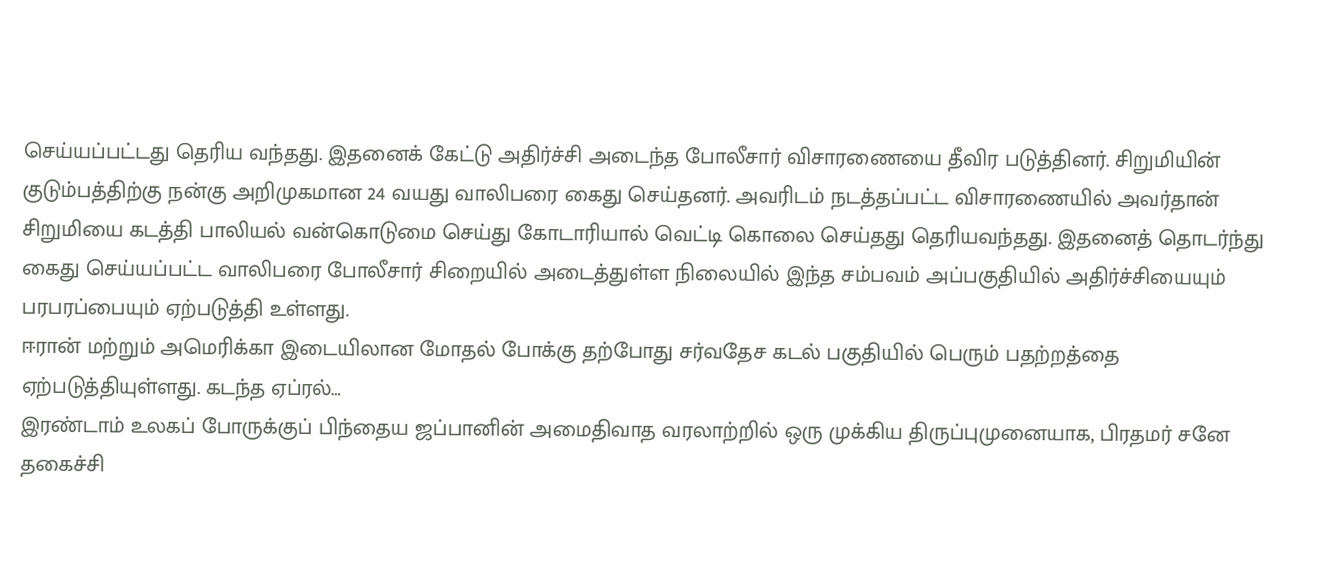செய்யப்பட்டது தெரிய வந்தது. இதனைக் கேட்டு அதிர்ச்சி அடைந்த போலீசார் விசாரணையை தீவிர படுத்தினர். சிறுமியின் குடும்பத்திற்கு நன்கு அறிமுகமான 24 வயது வாலிபரை கைது செய்தனர். அவரிடம் நடத்தப்பட்ட விசாரணையில் அவர்தான் சிறுமியை கடத்தி பாலியல் வன்கொடுமை செய்து கோடாரியால் வெட்டி கொலை செய்தது தெரியவந்தது. இதனைத் தொடர்ந்து கைது செய்யப்பட்ட வாலிபரை போலீசார் சிறையில் அடைத்துள்ள நிலையில் இந்த சம்பவம் அப்பகுதியில் அதிர்ச்சியையும் பரபரப்பையும் ஏற்படுத்தி உள்ளது.
ஈரான் மற்றும் அமெரிக்கா இடையிலான மோதல் போக்கு தற்போது சர்வதேச கடல் பகுதியில் பெரும் பதற்றத்தை ஏற்படுத்தியுள்ளது. கடந்த ஏப்ரல்…
இரண்டாம் உலகப் போருக்குப் பிந்தைய ஜப்பானின் அமைதிவாத வரலாற்றில் ஒரு முக்கிய திருப்புமுனையாக, பிரதமர் சனே தகைச்சி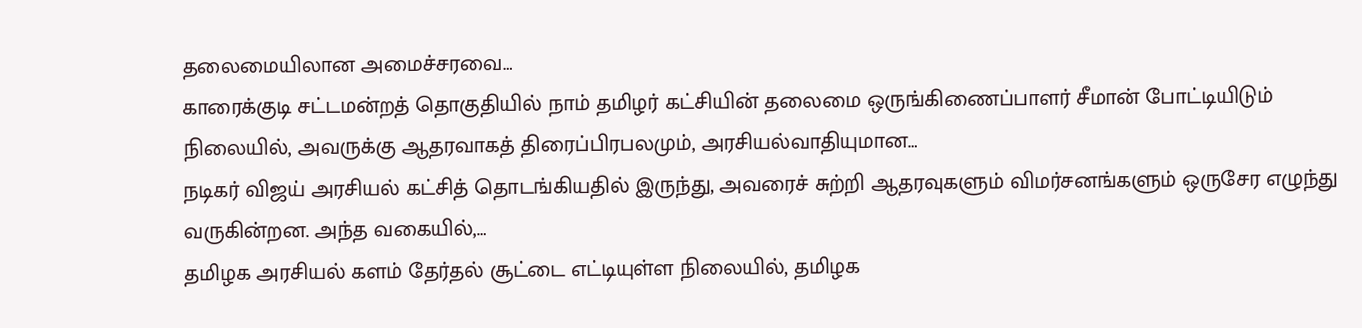தலைமையிலான அமைச்சரவை…
காரைக்குடி சட்டமன்றத் தொகுதியில் நாம் தமிழர் கட்சியின் தலைமை ஒருங்கிணைப்பாளர் சீமான் போட்டியிடும் நிலையில், அவருக்கு ஆதரவாகத் திரைப்பிரபலமும், அரசியல்வாதியுமான…
நடிகர் விஜய் அரசியல் கட்சித் தொடங்கியதில் இருந்து, அவரைச் சுற்றி ஆதரவுகளும் விமர்சனங்களும் ஒருசேர எழுந்து வருகின்றன. அந்த வகையில்,…
தமிழக அரசியல் களம் தேர்தல் சூட்டை எட்டியுள்ள நிலையில், தமிழக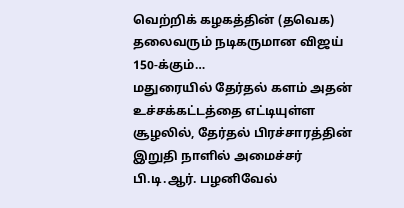வெற்றிக் கழகத்தின் (தவெக) தலைவரும் நடிகருமான விஜய் 150-க்கும்…
மதுரையில் தேர்தல் களம் அதன் உச்சக்கட்டத்தை எட்டியுள்ள சூழலில், தேர்தல் பிரச்சாரத்தின் இறுதி நாளில் அமைச்சர் பி.டி.ஆர். பழனிவேல்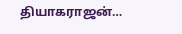தியாகராஜன்…